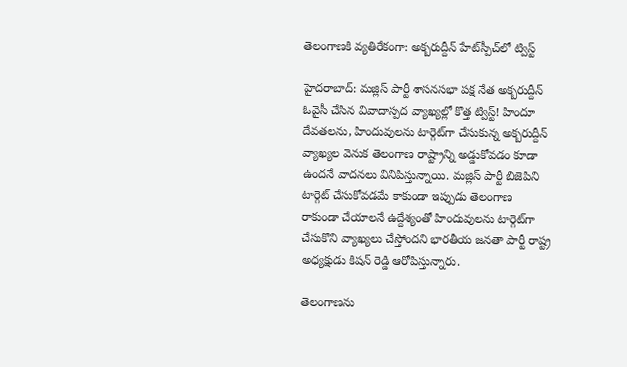తెలంగాణకి వ్యతిరేకంగా: అక్బరుద్దీన్ హేట్‌స్పీచ్‌లో ట్విస్ట్

హైదరాబాద్: మజ్లిస్ పార్టీ శాసనసభా పక్ష నేత అక్బరుద్దీన్ ఓవైసీ చేసిన వివాదాస్పద వ్యాఖ్యల్లో కొత్త ట్విస్ట్! హిందూ దేవతలను, హిందువులను టార్గెట్‌గా చేసుకున్న అక్బరుద్దీన్ వ్యాఖ్యల వెనుక తెలంగాణ రాష్ట్రాన్ని అడ్డుకోవడం కూడా ఉందనే వాదనలు వినిపిస్తున్నాయి. మజ్లిస్ పార్టీ బిజెపిని టార్గెట్ చేసుకోవడమే కాకుండా ఇప్పుడు తెలంగాణ రాకుండా చేయాలనే ఉద్దేశ్యంతో హిందువులను టార్గెట్‌గా చేసుకొని వ్యాఖ్యలు చేస్తోందని భారతీయ జనతా పార్టీ రాష్ట్ర అధ్యక్షుడు కిషన్ రెడ్డి ఆరోపిస్తున్నారు.

తెలంగాణను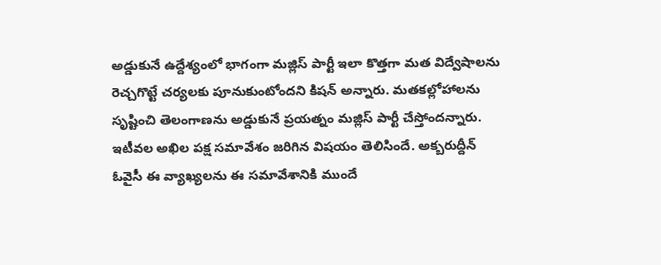అడ్డుకునే ఉద్దేశ్యంలో భాగంగా మజ్లిస్ పార్టీ ఇలా కొత్తగా మత విద్వేషాలను రెచ్చగొట్టే చర్యలకు పూనుకుంటోందని కిషన్ అన్నారు. మతకల్లోహాలను సృష్టించి తెలంగాణను అడ్డుకునే ప్రయత్నం మజ్లిస్ పార్టీ చేస్తోందన్నారు. ఇటీవల అఖిల పక్ష సమావేశం జరిగిన విషయం తెలిసిందే. అక్బరుద్దీన్ ఓవైసీ ఈ వ్యాఖ్యలను ఈ సమావేశానికి ముందే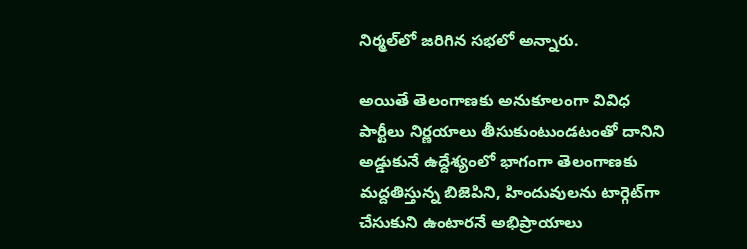నిర్మల్‌లో జరిగిన సభలో అన్నారు.

అయితే తెలంగాణకు అనుకూలంగా వివిధ పార్టీలు నిర్ణయాలు తీసుకుంటుండటంతో దానిని అడ్డుకునే ఉద్దేశ్యంలో భాగంగా తెలంగాణకు మద్దతిస్తున్న బిజెపిని, హిందువులను టార్గెట్‌గా చేసుకుని ఉంటారనే అభిప్రాయాలు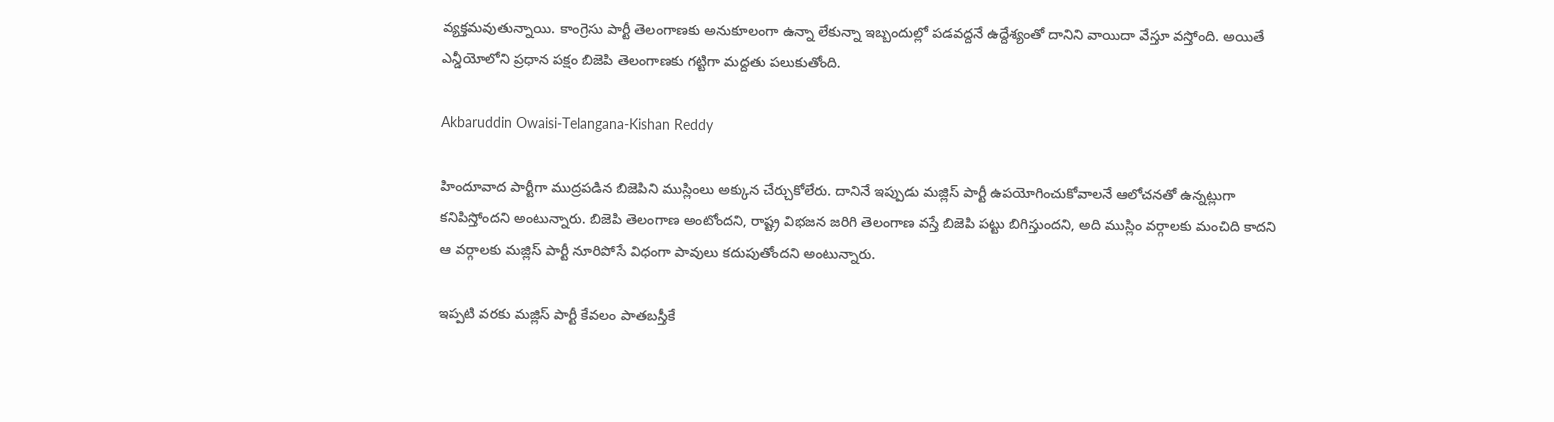వ్యక్తమవుతున్నాయి. కాంగ్రెసు పార్టీ తెలంగాణకు అనుకూలంగా ఉన్నా లేకున్నా ఇబ్బందుల్లో పడవద్దనే ఉద్దేశ్యంతో దానిని వాయిదా వేస్తూ వస్తోంది. అయితే ఎన్డీయోలోని ప్రధాన పక్షం బిజెపి తెలంగాణకు గట్టిగా మద్దతు పలుకుతోంది.

Akbaruddin Owaisi-Telangana-Kishan Reddy

హిందూవాద పార్టీగా ముద్రపడిన బిజెపిని ముస్లింలు అక్కున చేర్చుకోలేరు. దానినే ఇప్పుడు మజ్లిస్ పార్టీ ఉపయోగించుకోవాలనే ఆలోచనతో ఉన్నట్లుగా కనిపిస్తోందని అంటున్నారు. బిజెపి తెలంగాణ అంటోందని, రాష్ట్ర విభజన జరిగి తెలంగాణ వస్తే బిజెపి పట్టు బిగిస్తుందని, అది ముస్లిం వర్గాలకు మంచిది కాదని ఆ వర్గాలకు మజ్లిస్ పార్టీ నూరిపోసే విధంగా పావులు కదుపుతోందని అంటున్నారు.

ఇప్పటి వరకు మజ్లిస్ పార్టీ కేవలం పాతబస్తీకే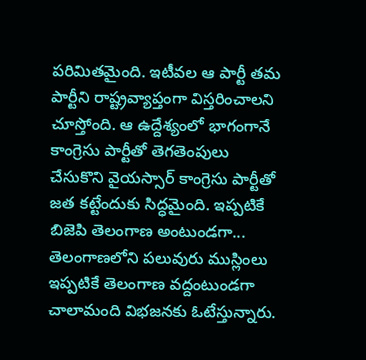పరిమితమైంది. ఇటీవల ఆ పార్టీ తమ పార్టీని రాష్ట్రవ్యాప్తంగా విస్తరించాలని చూస్తోంది. ఆ ఉద్దేశ్యంలో భాగంగానే కాంగ్రెసు పార్టీతో తెగతెంపులు చేసుకొని వైయస్సార్ కాంగ్రెసు పార్టీతో జత కట్టేందుకు సిద్ధమైంది. ఇప్పటికే బిజెపి తెలంగాణ అంటుండగా... తెలంగాణలోని పలువురు ముస్లింలు ఇప్పటికే తెలంగాణ వద్దంటుండగా చాలామంది విభజనకు ఓటేస్తున్నారు.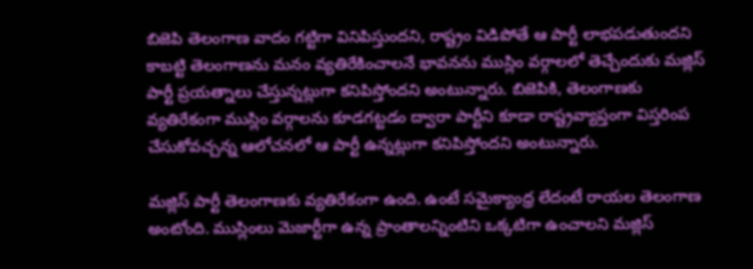బిజెపి తెలంగాణ వాదం గట్టిగా వినిపిస్తుందని, రాష్ట్రం విడిపోతే ఆ పార్టీ లాభపడుతుందని కాబట్టి తెలంగాణను మనం వ్యతిరేకించాలనే భావనను ముస్లిం వర్గాలలో తెచ్చేందుకు మజ్లిస్ పార్టీ ప్రయత్నాలు చేస్తున్నట్లుగా కనిపిస్తోందని అంటున్నారు. బిజెపికి, తెలంగాణకు వ్యతిరేకంగా ముస్లిం వర్గాలను కూడగట్టడం ద్వారా పార్టీని కూడా రాష్ట్రవ్యాప్తంగా విస్తరింప చేసుకోవచ్చన్న ఆలోచనలో ఆ పార్టీ ఉన్నట్లుగా కనిపిస్తోందని అంటున్నారు.

మజ్లిస్ పార్టీ తెలంగాణకు వ్యతిరేకంగా ఉంది. ఉంటే సమైక్యాంధ్ర లేదంటే రాయల తెలంగాణ అంటోంది. ముస్లింలు మెజార్టీగా ఉన్న ప్రాంతాలన్నింటిని ఒక్కటిగా ఉంచాలని మజ్లిస్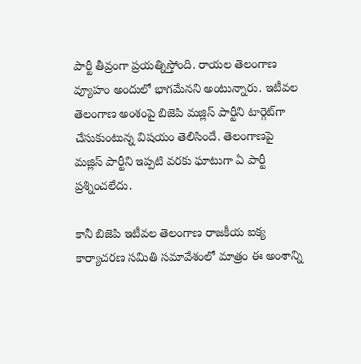పార్టీ తీవ్రంగా ప్రయత్నిస్తోంది. రాయల తెలంగాణ వ్యూహం అందులో భాగమేనని అంటున్నారు. ఇటీవల తెలంగాణ అంశంపై బిజెపి మజ్లిస్ పార్టీని టార్గెట్‌గా చేసుకుంటున్న విషయం తెలిసిందే. తెలంగాణపై మజ్లిస్ పార్టీని ఇప్పటి వరకు ఘాటుగా ఏ పార్టీ ప్రశ్నించలేదు.

కానీ బిజెపి ఇటీవల తెలంగాణ రాజకీయ ఐక్య కార్యాచరణ సమితి సమావేశంలో మాత్రం ఈ అంశాన్ని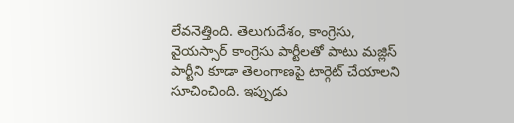లేవనెత్తింది. తెలుగుదేశం, కాంగ్రెసు, వైయస్సార్ కాంగ్రెసు పార్టీలతో పాటు మజ్లిస్ పార్టీని కూడా తెలంగాణపై టార్గెట్ చేయాలని సూచించింది. ఇప్పుడు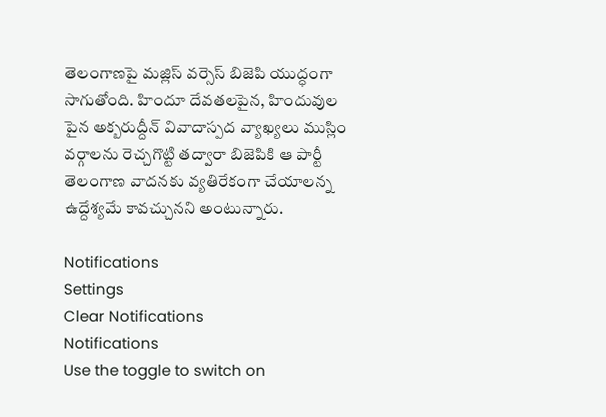తెలంగాణపై మజ్లిస్ వర్సెస్ బిజెపి యుద్ధంగా సాగుతోంది. హిందూ దేవతలపైన, హిందువుల పైన అక్బరుద్దీన్ వివాదాస్పద వ్యాఖ్యలు ముస్లిం వర్గాలను రెచ్చగొట్టి తద్వారా బిజెపికి ఆ పార్టీ తెలంగాణ వాదనకు వ్యతిరేకంగా చేయాలన్న ఉద్దేశ్యమే కావచ్చునని అంటున్నారు.

Notifications
Settings
Clear Notifications
Notifications
Use the toggle to switch on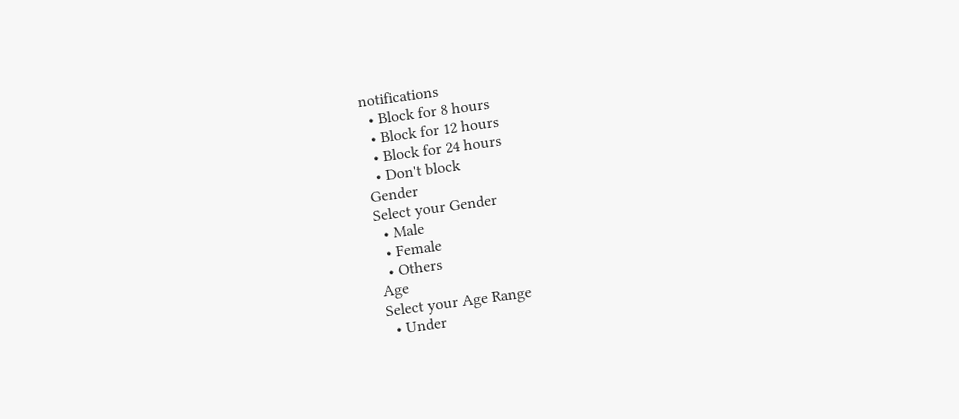notifications
  • Block for 8 hours
  • Block for 12 hours
  • Block for 24 hours
  • Don't block
Gender
Select your Gender
  • Male
  • Female
  • Others
Age
Select your Age Range
  • Under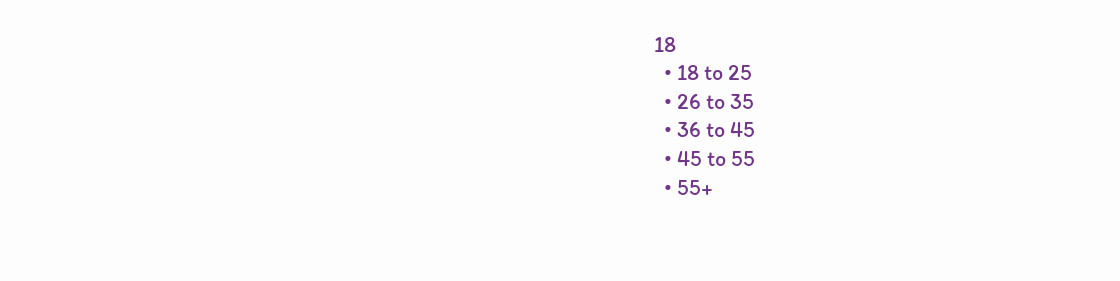18
  • 18 to 25
  • 26 to 35
  • 36 to 45
  • 45 to 55
  • 55+